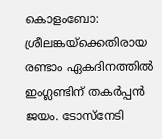കൊളംബോ: ശ്രീലങ്കയ്ക്കെതിരായ രണ്ടാം ഏകദിനത്തിൽ ഇംഗ്ലണ്ടിന് തകർപ്പൻ ജയം. ടോസ്നേടി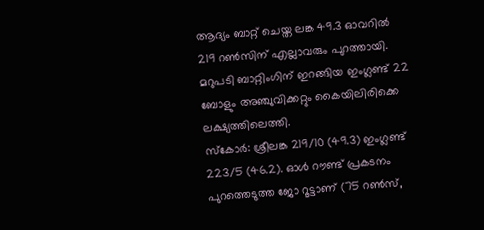ആദ്യം ബാറ്റ് ചെയ്ത ലങ്ക 49.3 ഓവറിൽ 219 റൺസിന് എല്ലാവരും പുറത്തായി. മറുപടി ബാറ്റിംഗിന് ഇറങ്ങിയ ഇംഗ്ലണ്ട് 22 ബോളും അഞ്ചുവിക്കറ്റും കൈയിലിരിക്കെ ലക്ഷ്യത്തിലെത്തി.
സ്കോർ: ശ്രീലങ്ക 219/10 (49.3) ഇംഗ്ലണ്ട് 223/5 (46.2). ഓൾ റൗണ്ട് പ്രകടനം പുറത്തെടുത്ത ജോ റൂട്ടാണ് (75 റൺസ്,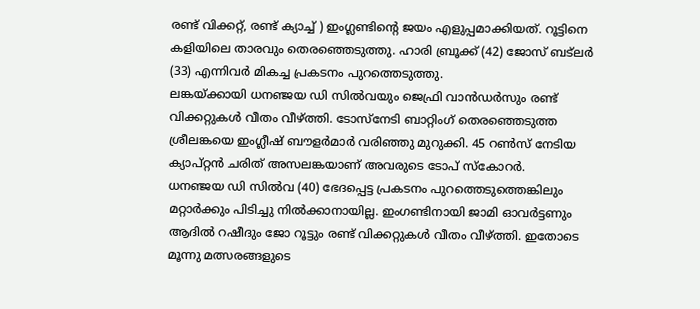രണ്ട് വിക്കറ്റ്, രണ്ട് ക്യാച്ച് ) ഇംഗ്ലണ്ടിന്റെ ജയം എളുപ്പമാക്കിയത്. റൂട്ടിനെ കളിയിലെ താരവും തെരഞ്ഞെടുത്തു. ഹാരി ബ്രൂക്ക് (42) ജോസ് ബട്ലർ (33) എന്നിവർ മികച്ച പ്രകടനം പുറത്തെടുത്തു.
ലങ്കയ്ക്കായി ധനഞ്ജയ ഡി സിൽവയും ജെഫ്രി വാൻഡർസും രണ്ട് വിക്കറ്റുകൾ വീതം വീഴ്ത്തി. ടോസ്നേടി ബാറ്റിംഗ് തെരഞ്ഞെടുത്ത ശ്രീലങ്കയെ ഇംഗ്ലീഷ് ബൗളർമാർ വരിഞ്ഞു മുറുക്കി. 45 റൺസ് നേടിയ ക്യാപ്റ്റൻ ചരിത് അസലങ്കയാണ് അവരുടെ ടോപ് സ്കോറർ.
ധനഞ്ജയ ഡി സിൽവ (40) ഭേദപ്പെട്ട പ്രകടനം പുറത്തെടുത്തെങ്കിലും മറ്റാർക്കും പിടിച്ചു നിൽക്കാനായില്ല. ഇംഗണ്ടിനായി ജാമി ഓവർട്ടണും ആദിൽ റഷീദും ജോ റൂട്ടും രണ്ട് വിക്കറ്റുകൾ വീതം വീഴ്ത്തി. ഇതോടെ മൂന്നു മത്സരങ്ങളുടെ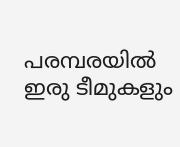പരമ്പരയിൽ ഇരു ടീമുകളും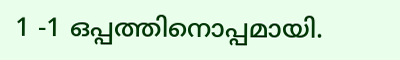1 -1 ഒപ്പത്തിനൊപ്പമായി.